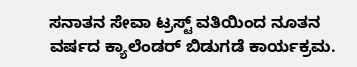ಸನಾತನ ಸೇವಾ ಟ್ರಸ್ಟ್ ವತಿಯಿಂದ ನೂತನ ವರ್ಷದ ಕ್ಯಾಲೆಂಡರ್ ಬಿಡುಗಡೆ ಕಾರ್ಯಕ್ರಮ.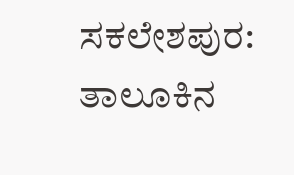ಸಕಲೇಶಪುರ: ತಾಲೂಕಿನ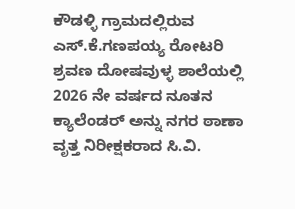ಕೌಡಳ್ಳಿ ಗ್ರಾಮದಲ್ಲಿರುವ ಎಸ್.ಕೆ.ಗಣಪಯ್ಯ ರೋಟರಿ ಶ್ರವಣ ದೋಷವುಳ್ಳ ಶಾಲೆಯಲ್ಲಿ 2026 ನೇ ವರ್ಷದ ನೂತನ ಕ್ಯಾಲೆಂಡರ್ ಅನ್ನು ನಗರ ಠಾಣಾ ವೃತ್ತ ನಿರೀಕ್ಷಕರಾದ ಸಿ.ವಿ.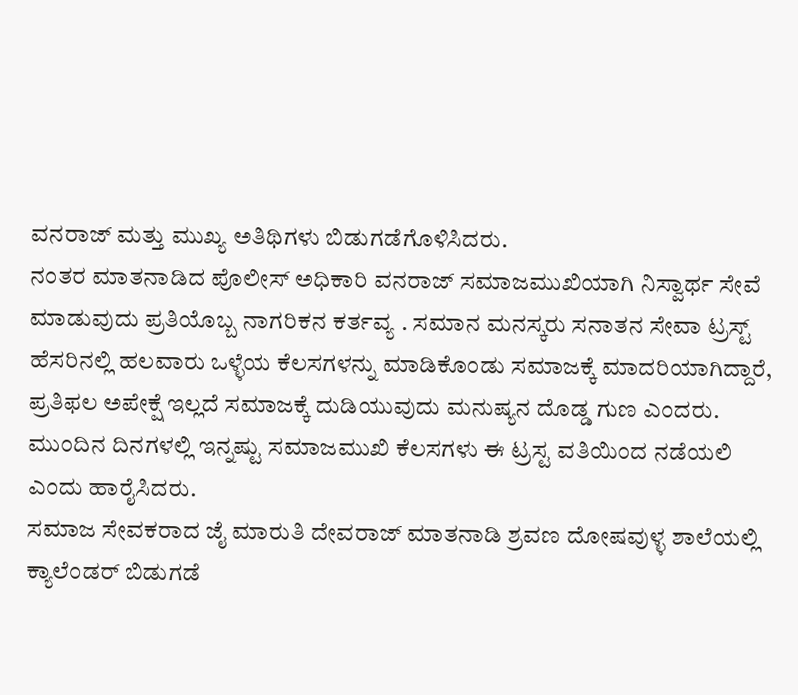ವನರಾಜ್ ಮತ್ತು ಮುಖ್ಯ ಅತಿಥಿಗಳು ಬಿಡುಗಡೆಗೊಳಿಸಿದರು.
ನಂತರ ಮಾತನಾಡಿದ ಪೊಲೀಸ್ ಅಧಿಕಾರಿ ವನರಾಜ್ ಸಮಾಜಮುಖಿಯಾಗಿ ನಿಸ್ವಾರ್ಥ ಸೇವೆ ಮಾಡುವುದು ಪ್ರತಿಯೊಬ್ಬ ನಾಗರಿಕನ ಕರ್ತವ್ಯ . ಸಮಾನ ಮನಸ್ಕರು ಸನಾತನ ಸೇವಾ ಟ್ರಸ್ಟ್ ಹೆಸರಿನಲ್ಲಿ ಹಲವಾರು ಒಳ್ಳೆಯ ಕೆಲಸಗಳನ್ನು ಮಾಡಿಕೊಂಡು ಸಮಾಜಕ್ಕೆ ಮಾದರಿಯಾಗಿದ್ದಾರೆ, ಪ್ರತಿಫಲ ಅಪೇಕ್ಷೆ ಇಲ್ಲದೆ ಸಮಾಜಕ್ಕೆ ದುಡಿಯುವುದು ಮನುಷ್ಯನ ದೊಡ್ಡ ಗುಣ ಎಂದರು. ಮುಂದಿನ ದಿನಗಳಲ್ಲಿ ಇನ್ನಷ್ಟು ಸಮಾಜಮುಖಿ ಕೆಲಸಗಳು ಈ ಟ್ರಸ್ಟ ವತಿಯಿಂದ ನಡೆಯಲಿ ಎಂದು ಹಾರೈಸಿದರು.
ಸಮಾಜ ಸೇವಕರಾದ ಜೈ ಮಾರುತಿ ದೇವರಾಜ್ ಮಾತನಾಡಿ ಶ್ರವಣ ದೋಷವುಳ್ಳ ಶಾಲೆಯಲ್ಲಿ ಕ್ಯಾಲೆಂಡರ್ ಬಿಡುಗಡೆ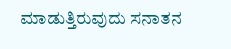ಮಾಡುತ್ತಿರುವುದು ಸನಾತನ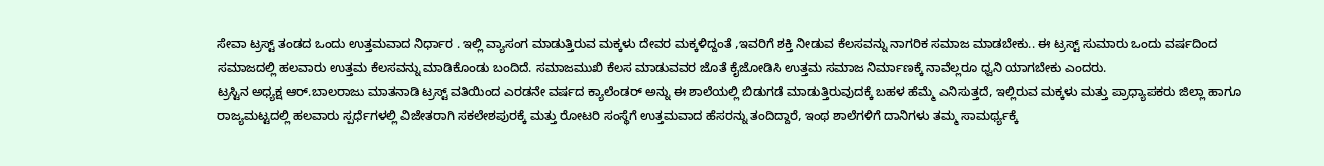ಸೇವಾ ಟ್ರಸ್ಟ್ ತಂಡದ ಒಂದು ಉತ್ತಮವಾದ ನಿರ್ಧಾರ . ಇಲ್ಲಿ ವ್ಯಾಸಂಗ ಮಾಡುತ್ತಿರುವ ಮಕ್ಕಳು ದೇವರ ಮಕ್ಕಳಿದ್ದಂತೆ ,ಇವರಿಗೆ ಶಕ್ತಿ ನೀಡುವ ಕೆಲಸವನ್ನು ನಾಗರಿಕ ಸಮಾಜ ಮಾಡಬೇಕು.. ಈ ಟ್ರಸ್ಟ್ ಸುಮಾರು ಒಂದು ವರ್ಷದಿಂದ ಸಮಾಜದಲ್ಲಿ ಹಲವಾರು ಉತ್ತಮ ಕೆಲಸವನ್ನು ಮಾಡಿಕೊಂಡು ಬಂದಿದೆ. ಸಮಾಜಮುಖಿ ಕೆಲಸ ಮಾಡುವವರ ಜೊತೆ ಕೈಜೋಡಿಸಿ ಉತ್ತಮ ಸಮಾಜ ನಿರ್ಮಾಣಕ್ಕೆ ನಾವೆಲ್ಲರೂ ಧ್ವನಿ ಯಾಗಬೇಕು ಎಂದರು.
ಟ್ರಸ್ಟಿನ ಅಧ್ಯಕ್ಷ ಆರ್.ಬಾಲರಾಜು ಮಾತನಾಡಿ ಟ್ರಸ್ಟ್ ವತಿಯಿಂದ ಎರಡನೇ ವರ್ಷದ ಕ್ಯಾಲೆಂಡರ್ ಅನ್ನು ಈ ಶಾಲೆಯಲ್ಲಿ ಬಿಡುಗಡೆ ಮಾಡುತ್ತಿರುವುದಕ್ಕೆ ಬಹಳ ಹೆಮ್ಮೆ ಎನಿಸುತ್ತದೆ, ಇಲ್ಲಿರುವ ಮಕ್ಕಳು ಮತ್ತು ಪ್ರಾಧ್ಯಾಪಕರು ಜಿಲ್ಲಾ ಹಾಗೂ ರಾಜ್ಯಮಟ್ಟದಲ್ಲಿ ಹಲವಾರು ಸ್ಪರ್ಧೆಗಳಲ್ಲಿ ವಿಜೇತರಾಗಿ ಸಕಲೇಶಪುರಕ್ಕೆ ಮತ್ತು ರೋಟರಿ ಸಂಸ್ಥೆಗೆ ಉತ್ತಮವಾದ ಹೆಸರನ್ನು ತಂದಿದ್ದಾರೆ, ಇಂಥ ಶಾಲೆಗಳಿಗೆ ದಾನಿಗಳು ತಮ್ಮ ಸಾಮರ್ಥ್ಯಕ್ಕೆ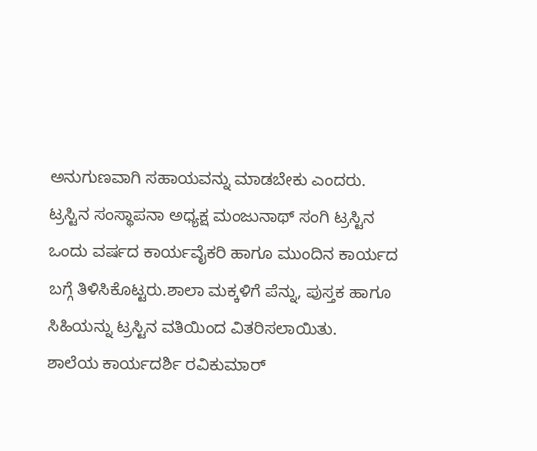ಅನುಗುಣವಾಗಿ ಸಹಾಯವನ್ನು ಮಾಡಬೇಕು ಎಂದರು.
ಟ್ರಸ್ಟಿನ ಸಂಸ್ಥಾಪನಾ ಅಧ್ಯಕ್ಷ ಮಂಜುನಾಥ್ ಸಂಗಿ ಟ್ರಸ್ಟಿನ ಒಂದು ವರ್ಷದ ಕಾರ್ಯವೈಕರಿ ಹಾಗೂ ಮುಂದಿನ ಕಾರ್ಯದ ಬಗ್ಗೆ ತಿಳಿಸಿಕೊಟ್ಟರು.ಶಾಲಾ ಮಕ್ಕಳಿಗೆ ಪೆನ್ನು, ಪುಸ್ತಕ ಹಾಗೂ ಸಿಹಿಯನ್ನು ಟ್ರಸ್ಟಿನ ವತಿಯಿಂದ ವಿತರಿಸಲಾಯಿತು.
ಶಾಲೆಯ ಕಾರ್ಯದರ್ಶಿ ರವಿಕುಮಾರ್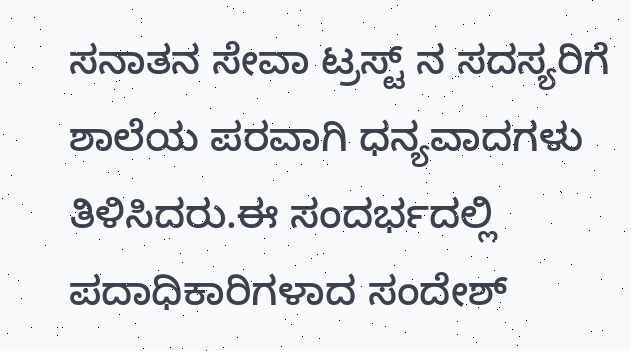ಸನಾತನ ಸೇವಾ ಟ್ರಸ್ಟ್ ನ ಸದಸ್ಯರಿಗೆ ಶಾಲೆಯ ಪರವಾಗಿ ಧನ್ಯವಾದಗಳು ತಿಳಿಸಿದರು.ಈ ಸಂದರ್ಭದಲ್ಲಿ ಪದಾಧಿಕಾರಿಗಳಾದ ಸಂದೇಶ್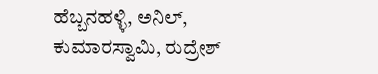ಹೆಬ್ಬನಹಳ್ಳಿ, ಅನಿಲ್, ಕುಮಾರಸ್ವಾಮಿ, ರುದ್ರೇಶ್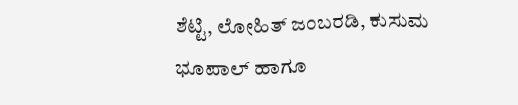ಶೆಟ್ಟಿ, ಲೋಹಿತ್ ಜಂಬರಡಿ, ಕುಸುಮ ಭೂಪಾಲ್ ಹಾಗೂ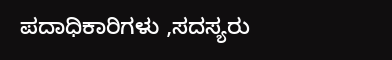ಪದಾಧಿಕಾರಿಗಳು ,ಸದಸ್ಯರು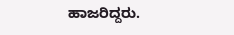ಹಾಜರಿದ್ದರು.